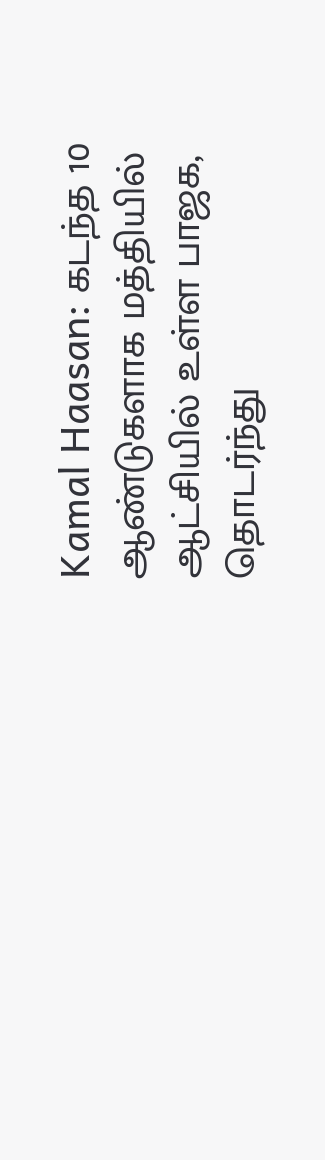Kamal Haasan: கடந்த 10 ஆண்டுகளாக மத்தியில் ஆட்சியில் உள்ள பாஜக, தொடர்ந்து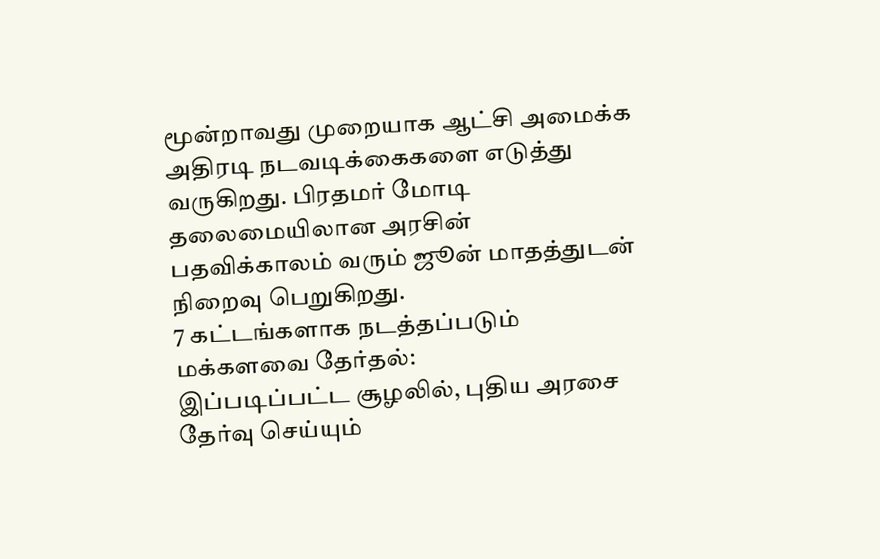மூன்றாவது முறையாக ஆட்சி அமைக்க அதிரடி நடவடிக்கைகளை எடுத்து வருகிறது. பிரதமர் மோடி தலைமையிலான அரசின் பதவிக்காலம் வரும் ஜூன் மாதத்துடன் நிறைவு பெறுகிறது.
7 கட்டங்களாக நடத்தப்படும் மக்களவை தேர்தல்:
இப்படிப்பட்ட சூழலில், புதிய அரசை தேர்வு செய்யும்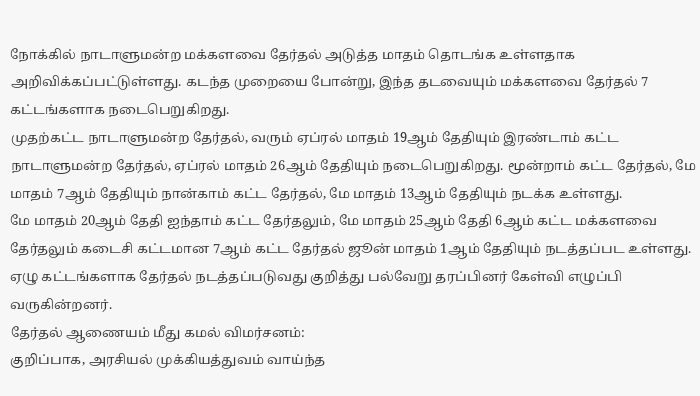நோக்கில் நாடாளுமன்ற மக்களவை தேர்தல் அடுத்த மாதம் தொடங்க உள்ளதாக அறிவிக்கப்பட்டுள்ளது. கடந்த முறையை போன்று, இந்த தடவையும் மக்களவை தேர்தல் 7 கட்டங்களாக நடைபெறுகிறது.
முதற்கட்ட நாடாளுமன்ற தேர்தல், வரும் ஏப்ரல் மாதம் 19ஆம் தேதியும் இரண்டாம் கட்ட நாடாளுமன்ற தேர்தல், ஏப்ரல் மாதம் 26ஆம் தேதியும் நடைபெறுகிறது. மூன்றாம் கட்ட தேர்தல், மே மாதம் 7ஆம் தேதியும் நான்காம் கட்ட தேர்தல், மே மாதம் 13ஆம் தேதியும் நடக்க உள்ளது.
மே மாதம் 20ஆம் தேதி ஐந்தாம் கட்ட தேர்தலும், மே மாதம் 25ஆம் தேதி 6ஆம் கட்ட மக்களவை தேர்தலும் கடைசி கட்டமான 7ஆம் கட்ட தேர்தல் ஜூன் மாதம் 1ஆம் தேதியும் நடத்தப்பட உள்ளது. ஏழு கட்டங்களாக தேர்தல் நடத்தப்படுவது குறித்து பல்வேறு தரப்பினர் கேள்வி எழுப்பி வருகின்றனர்.
தேர்தல் ஆணையம் மீது கமல் விமர்சனம்:
குறிப்பாக, அரசியல் முக்கியத்துவம் வாய்ந்த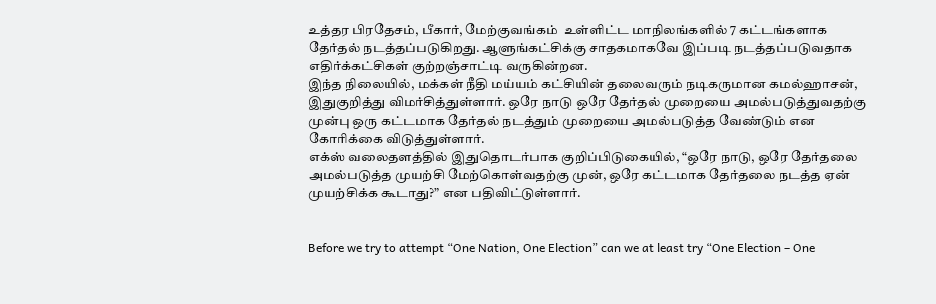உத்தர பிரதேசம், பீகார், மேற்குவங்கம்  உள்ளிட்ட மாநிலங்களில் 7 கட்டங்களாக தேர்தல் நடத்தப்படுகிறது. ஆளுங்கட்சிக்கு சாதகமாகவே இப்படி நடத்தப்படுவதாக எதிர்க்கட்சிகள் குற்றஞ்சாட்டி வருகின்றன.
இந்த நிலையில், மக்கள் நீதி மய்யம் கட்சியின் தலைவரும் நடிகருமான கமல்ஹாசன், இதுகுறித்து விமர்சித்துள்ளார். ஒரே நாடு ஒரே தேர்தல் முறையை அமல்படுத்துவதற்கு முன்பு ஒரு கட்டமாக தேர்தல் நடத்தும் முறையை அமல்படுத்த வேண்டும் என கோரிக்கை விடுத்துள்ளார்.
எக்ஸ் வலைதளத்தில் இதுதொடர்பாக குறிப்பிடுகையில், “ஒரே நாடு, ஒரே தேர்தலை அமல்படுத்த முயற்சி மேற்கொள்வதற்கு முன், ஒரே கட்டமாக தேர்தலை நடத்த ஏன் முயற்சிக்க கூடாது?” என பதிவிட்டுள்ளார்.


Before we try to attempt “One Nation, One Election” can we at least try “One Election – One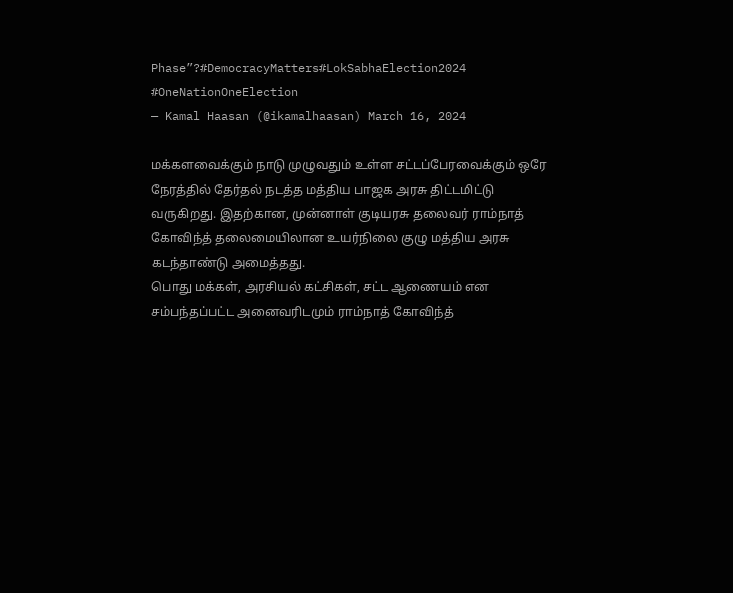Phase”?#DemocracyMatters#LokSabhaElection2024 #OneNationOneElection
— Kamal Haasan (@ikamalhaasan) March 16, 2024

மக்களவைக்கும் நாடு முழுவதும் உள்ள சட்டப்பேரவைக்கும் ஒரே நேரத்தில் தேர்தல் நடத்த மத்திய பாஜக அரசு திட்டமிட்டு வருகிறது. இதற்கான, முன்னாள் குடியரசு தலைவர் ராம்நாத் கோவிந்த் தலைமையிலான உயர்நிலை குழு மத்திய அரசு கடந்தாண்டு அமைத்தது.
பொது மக்கள், அரசியல் கட்சிகள், சட்ட ஆணையம் என சம்பந்தப்பட்ட அனைவரிடமும் ராம்நாத் கோவிந்த்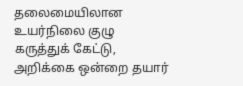தலைமையிலான உயர்நிலை குழு கருத்துக் கேட்டு, அறிக்கை ஒன்றை தயார்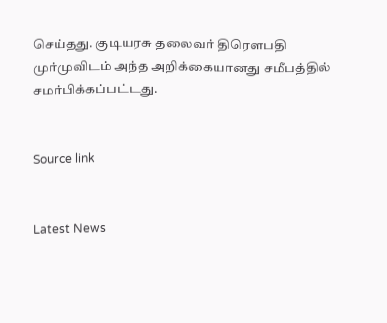செய்தது. குடியரசு தலைவர் திரௌபதி முர்முவிடம் அந்த அறிக்கையானது சமீபத்தில் சமர்பிக்கப்பட்டது.


Source link


Latest News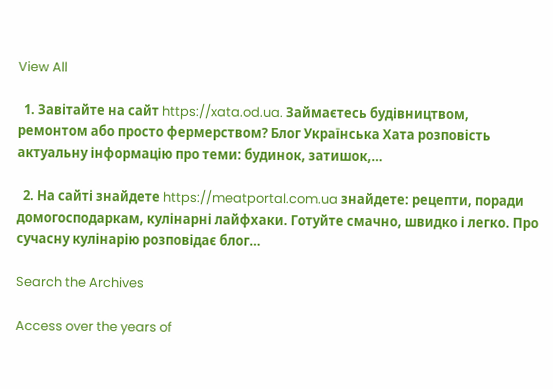View All

  1. Завітайте на сайт https://xata.od.ua. Займаєтесь будівництвом, ремонтом або просто фермерством? Блог Українська Хата розповість актуальну інформацію про теми: будинок, затишок,…

  2. На сайті знайдете https://meatportal.com.ua знайдете: рецепти, поради домогосподаркам, кулінарні лайфхаки. Готуйте смачно, швидко і легко. Про сучасну кулінарію розповідає блог…

Search the Archives

Access over the years of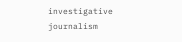investigative journalism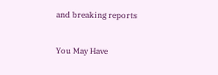and breaking reports

You May Have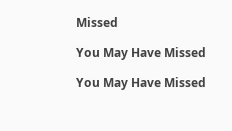Missed

You May Have Missed

You May Have Missed